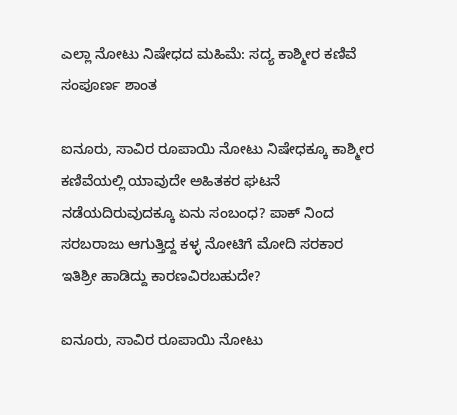ಎಲ್ಲಾ ನೋಟು ನಿಷೇಧದ ಮಹಿಮೆ: ಸದ್ಯ ಕಾಶ್ಮೀರ ಕಣಿವೆ ಸಂಪೂರ್ಣ ಶಾಂತ

ಐನೂರು, ಸಾವಿರ ರೂಪಾಯಿ ನೋಟು ನಿಷೇಧಕ್ಕೂ ಕಾಶ್ಮೀರ ಕಣಿವೆಯಲ್ಲಿ ಯಾವುದೇ ಅಹಿತಕರ ಘಟನೆ ನಡೆಯದಿರುವುದಕ್ಕೂ ಏನು ಸಂಬಂಧ? ಪಾಕ್ ನಿಂದ ಸರಬರಾಜು ಆಗುತ್ತಿದ್ದ ಕಳ್ಳ ನೋಟಿಗೆ ಮೋದಿ ಸರಕಾರ ಇತಿಶ್ರೀ ಹಾಡಿದ್ದು ಕಾರಣವಿರಬಹುದೇ?

ಐನೂರು, ಸಾವಿರ ರೂಪಾಯಿ ನೋಟು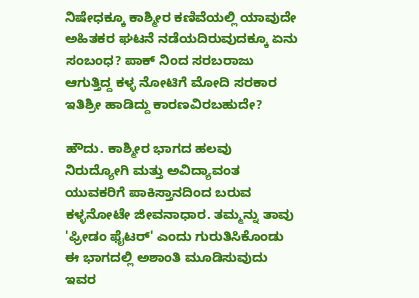ನಿಷೇಧಕ್ಕೂ ಕಾಶ್ಮೀರ ಕಣಿವೆಯಲ್ಲಿ ಯಾವುದೇ ಅಹಿತಕರ ಘಟನೆ ನಡೆಯದಿರುವುದಕ್ಕೂ ಏನು ಸಂಬಂಧ? ಪಾಕ್ ನಿಂದ ಸರಬರಾಜು ಆಗುತ್ತಿದ್ದ ಕಳ್ಳ ನೋಟಿಗೆ ಮೋದಿ ಸರಕಾರ ಇತಿಶ್ರೀ ಹಾಡಿದ್ದು ಕಾರಣವಿರಬಹುದೇ?

ಹೌದು. ಕಾಶ್ಮೀರ ಭಾಗದ ಹಲವು ನಿರುದ್ಯೋಗಿ ಮತ್ತು ಅವಿದ್ಯಾವಂತ ಯುವಕರಿಗೆ ಪಾಕಿಸ್ತಾನದಿಂದ ಬರುವ ಕಳ್ಳನೋಟೇ ಜೀವನಾಧಾರ. ತಮ್ಮನ್ನು ತಾವು 'ಫ್ರೀಡಂ ಫೈಟರ್' ಎಂದು ಗುರುತಿಸಿಕೊಂಡು ಈ ಭಾಗದಲ್ಲಿ ಅಶಾಂತಿ ಮೂಡಿಸುವುದು ಇವರ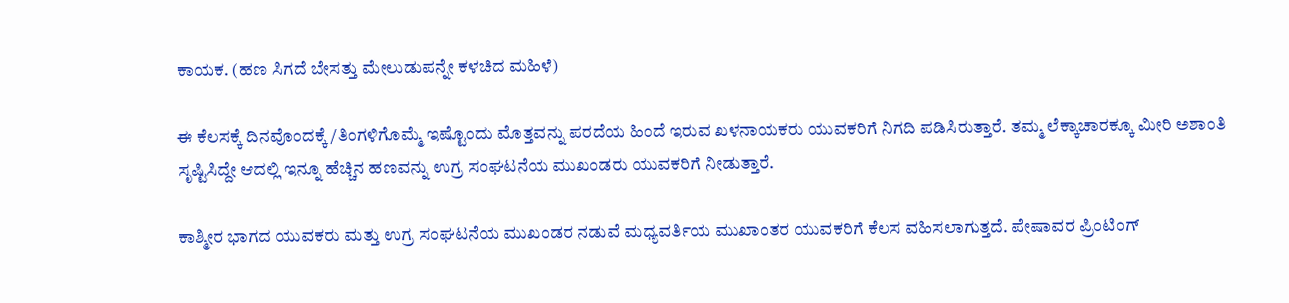ಕಾಯಕ. (ಹಣ ಸಿಗದೆ ಬೇಸತ್ತು ಮೇಲುಡುಪನ್ನೇ ಕಳಚಿದ ಮಹಿಳೆ)

ಈ ಕೆಲಸಕ್ಕೆ ದಿನವೊಂದಕ್ಕೆ/ತಿಂಗಳಿಗೊಮ್ಮೆ ಇಷ್ಟೊಂದು ಮೊತ್ತವನ್ನು ಪರದೆಯ ಹಿಂದೆ ಇರುವ ಖಳನಾಯಕರು ಯುವಕರಿಗೆ ನಿಗದಿ ಪಡಿಸಿರುತ್ತಾರೆ. ತಮ್ಮ ಲೆಕ್ಕಾಚಾರಕ್ಕೂ ಮೀರಿ ಅಶಾಂತಿ ಸೃಷ್ಟಿಸಿದ್ದೇ ಆದಲ್ಲಿ ಇನ್ನೂ ಹೆಚ್ಚಿನ ಹಣವನ್ನು ಉಗ್ರ ಸಂಘಟನೆಯ ಮುಖಂಡರು ಯುವಕರಿಗೆ ನೀಡುತ್ತಾರೆ.

ಕಾಶ್ಮೀರ ಭಾಗದ ಯುವಕರು ಮತ್ತು ಉಗ್ರ ಸಂಘಟನೆಯ ಮುಖಂಡರ ನಡುವೆ ಮಧ್ಯವರ್ತಿಯ ಮುಖಾಂತರ ಯುವಕರಿಗೆ ಕೆಲಸ ವಹಿಸಲಾಗುತ್ತದೆ. ಪೇಷಾವರ ಪ್ರಿಂಟಿಂಗ್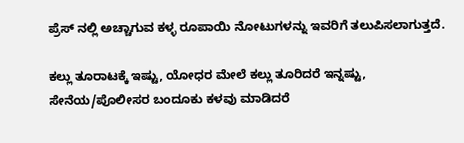ಪ್ರೆಸ್ ನಲ್ಲಿ ಅಚ್ಚಾಗುವ ಕಳ್ಳ ರೂಪಾಯಿ ನೋಟುಗಳನ್ನು ಇವರಿಗೆ ತಲುಪಿಸಲಾಗುತ್ತದೆ.

ಕಲ್ಲು ತೂರಾಟಕ್ಕೆ ಇಷ್ಟು, ಯೋಧರ ಮೇಲೆ ಕಲ್ಲು ತೂರಿದರೆ ಇನ್ನಷ್ಟು, ಸೇನೆಯ/ಪೊಲೀಸರ ಬಂದೂಕು ಕಳವು ಮಾಡಿದರೆ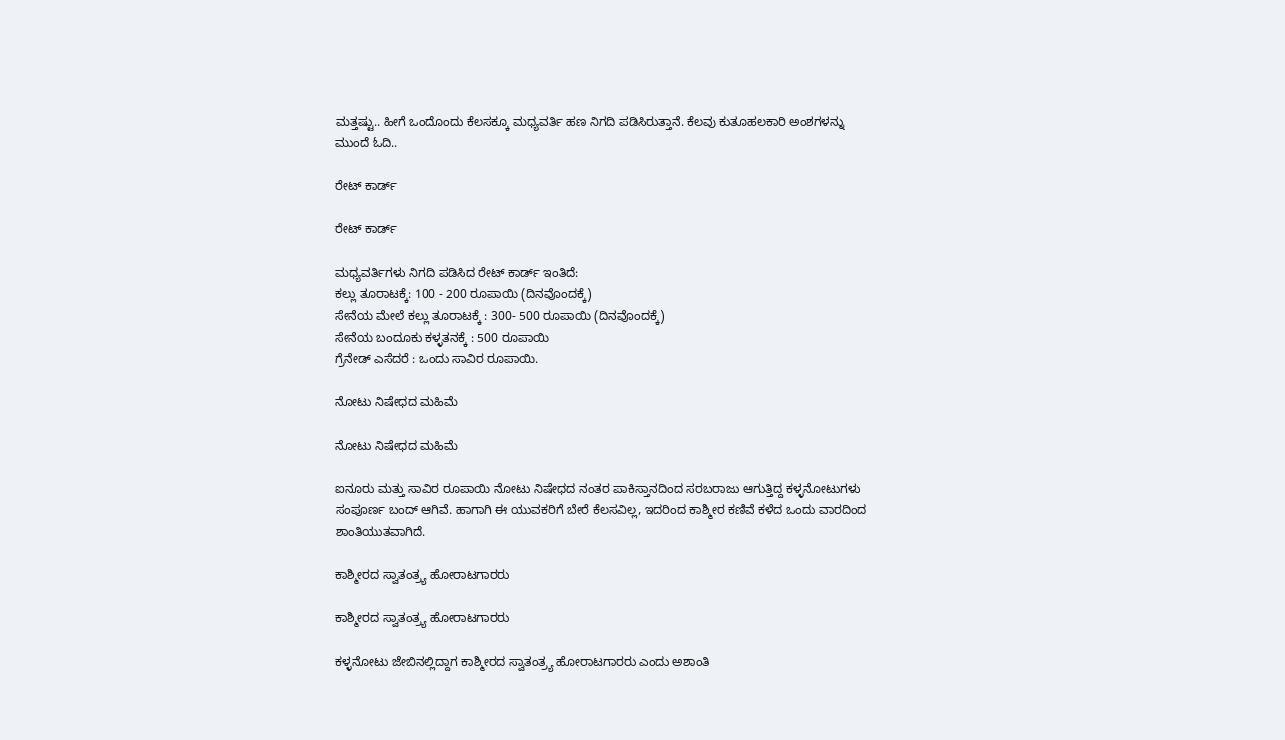ಮತ್ತಷ್ಟು.. ಹೀಗೆ ಒಂದೊಂದು ಕೆಲಸಕ್ಕೂ ಮಧ್ಯವರ್ತಿ ಹಣ ನಿಗದಿ ಪಡಿಸಿರುತ್ತಾನೆ. ಕೆಲವು ಕುತೂಹಲಕಾರಿ ಅಂಶಗಳನ್ನು ಮುಂದೆ ಓದಿ..

ರೇಟ್ ಕಾರ್ಡ್

ರೇಟ್ ಕಾರ್ಡ್

ಮಧ್ಯವರ್ತಿಗಳು ನಿಗದಿ ಪಡಿಸಿದ ರೇಟ್ ಕಾರ್ಡ್ ಇಂತಿದೆ:
ಕಲ್ಲು ತೂರಾಟಕ್ಕೆ: 100 - 200 ರೂಪಾಯಿ (ದಿನವೊಂದಕ್ಕೆ)
ಸೇನೆಯ ಮೇಲೆ ಕಲ್ಲು ತೂರಾಟಕ್ಕೆ : 300- 500 ರೂಪಾಯಿ (ದಿನವೊಂದಕ್ಕೆ)
ಸೇನೆಯ ಬಂದೂಕು ಕಳ್ಳತನಕ್ಕೆ : 500 ರೂಪಾಯಿ
ಗ್ರೆನೇಡ್ ಎಸೆದರೆ : ಒಂದು ಸಾವಿರ ರೂಪಾಯಿ.

ನೋಟು ನಿಷೇಧದ ಮಹಿಮೆ

ನೋಟು ನಿಷೇಧದ ಮಹಿಮೆ

ಐನೂರು ಮತ್ತು ಸಾವಿರ ರೂಪಾಯಿ ನೋಟು ನಿಷೇಧದ ನಂತರ ಪಾಕಿಸ್ತಾನದಿಂದ ಸರಬರಾಜು ಆಗುತ್ತಿದ್ದ ಕಳ್ಳನೋಟುಗಳು ಸಂಪೂರ್ಣ ಬಂದ್ ಆಗಿವೆ. ಹಾಗಾಗಿ ಈ ಯುವಕರಿಗೆ ಬೇರೆ ಕೆಲಸವಿಲ್ಲ, ಇದರಿಂದ ಕಾಶ್ಮೀರ ಕಣಿವೆ ಕಳೆದ ಒಂದು ವಾರದಿಂದ ಶಾಂತಿಯುತವಾಗಿದೆ.

ಕಾಶ್ಮೀರದ ಸ್ವಾತಂತ್ರ್ಯ ಹೋರಾಟಗಾರರು

ಕಾಶ್ಮೀರದ ಸ್ವಾತಂತ್ರ್ಯ ಹೋರಾಟಗಾರರು

ಕಳ್ಳನೋಟು ಜೇಬಿನಲ್ಲಿದ್ದಾಗ ಕಾಶ್ಮೀರದ ಸ್ವಾತಂತ್ರ್ಯ ಹೋರಾಟಗಾರರು ಎಂದು ಅಶಾಂತಿ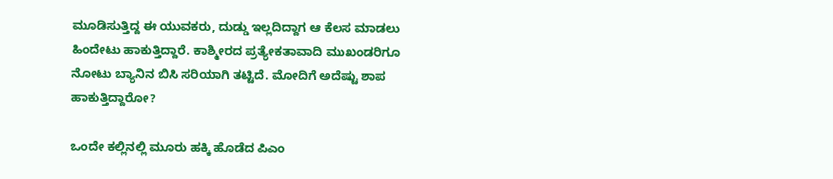ಮೂಡಿಸುತ್ತಿದ್ದ ಈ ಯುವಕರು, ದುಡ್ಡು ಇಲ್ಲದಿದ್ದಾಗ ಆ ಕೆಲಸ ಮಾಡಲು ಹಿಂದೇಟು ಹಾಕುತ್ತಿದ್ದಾರೆ. ಕಾಶ್ಮೀರದ ಪ್ರತ್ಯೇಕತಾವಾದಿ ಮುಖಂಡರಿಗೂ ನೋಟು ಬ್ಯಾನಿನ ಬಿಸಿ ಸರಿಯಾಗಿ ತಟ್ಟಿದೆ. ಮೋದಿಗೆ ಅದೆಷ್ಟು ಶಾಪ ಹಾಕುತ್ತಿದ್ದಾರೋ?

ಒಂದೇ ಕಲ್ಲಿನಲ್ಲಿ ಮೂರು ಹಕ್ಕಿ ಹೊಡೆದ ಪಿಎಂ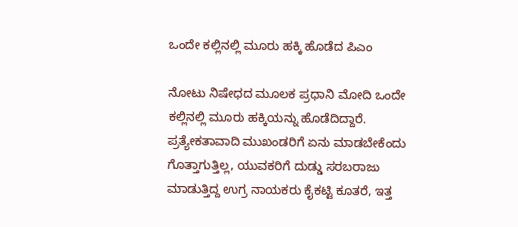ಒಂದೇ ಕಲ್ಲಿನಲ್ಲಿ ಮೂರು ಹಕ್ಕಿ ಹೊಡೆದ ಪಿಎಂ

ನೋಟು ನಿಷೇಧದ ಮೂಲಕ ಪ್ರಧಾನಿ ಮೋದಿ ಒಂದೇ ಕಲ್ಲಿನಲ್ಲಿ ಮೂರು ಹಕ್ಕಿಯನ್ನು ಹೊಡೆದಿದ್ದಾರೆ. ಪ್ರತ್ಯೇಕತಾವಾದಿ ಮುಖಂಡರಿಗೆ ಏನು ಮಾಡಬೇಕೆಂದು ಗೊತ್ತಾಗುತ್ತಿಲ್ಲ, ಯುವಕರಿಗೆ ದುಡ್ಡು ಸರಬರಾಜು ಮಾಡುತ್ತಿದ್ದ ಉಗ್ರ ನಾಯಕರು ಕೈಕಟ್ಟಿ ಕೂತರೆ, ಇತ್ತ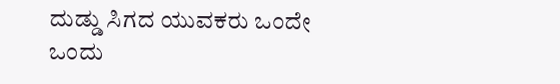ದುಡ್ಡು ಸಿಗದ ಯುವಕರು ಒಂದೇ ಒಂದು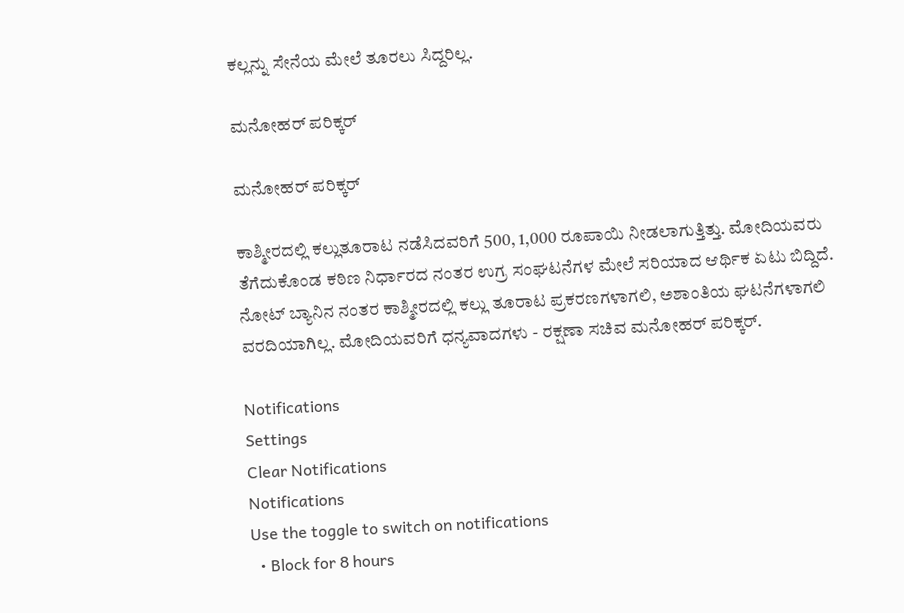ಕಲ್ಲನ್ನು ಸೇನೆಯ ಮೇಲೆ ತೂರಲು ಸಿದ್ದರಿಲ್ಲ.

ಮನೋಹರ್ ಪರಿಕ್ಕರ್

ಮನೋಹರ್ ಪರಿಕ್ಕರ್

ಕಾಶ್ಮೀರದಲ್ಲಿ ಕಲ್ಲುತೂರಾಟ ನಡೆಸಿದವರಿಗೆ 500, 1,000 ರೂಪಾಯಿ ನೀಡಲಾಗುತ್ತಿತ್ತು. ಮೋದಿಯವರು ತೆಗೆದುಕೊಂಡ ಕಠಿಣ ನಿರ್ಧಾರದ ನಂತರ ಉಗ್ರ ಸಂಘಟನೆಗಳ ಮೇಲೆ ಸರಿಯಾದ ಆರ್ಥಿಕ ಏಟು ಬಿದ್ದಿದೆ. ನೋಟ್ ಬ್ಯಾನಿನ ನಂತರ ಕಾಶ್ಮೀರದಲ್ಲಿ ಕಲ್ಲು ತೂರಾಟ ಪ್ರಕರಣಗಳಾಗಲಿ, ಅಶಾಂತಿಯ ಘಟನೆಗಳಾಗಲಿ ವರದಿಯಾಗಿಲ್ಲ. ಮೋದಿಯವರಿಗೆ ಧನ್ಯವಾದಗಳು - ರಕ್ಷಣಾ ಸಚಿವ ಮನೋಹರ್ ಪರಿಕ್ಕರ್.

Notifications
Settings
Clear Notifications
Notifications
Use the toggle to switch on notifications
  • Block for 8 hours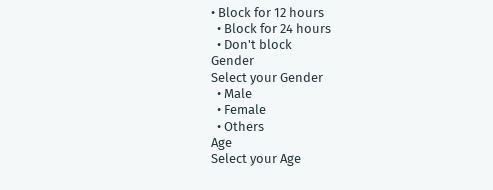• Block for 12 hours
  • Block for 24 hours
  • Don't block
Gender
Select your Gender
  • Male
  • Female
  • Others
Age
Select your Age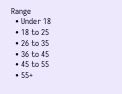Range
  • Under 18
  • 18 to 25
  • 26 to 35
  • 36 to 45
  • 45 to 55
  • 55+